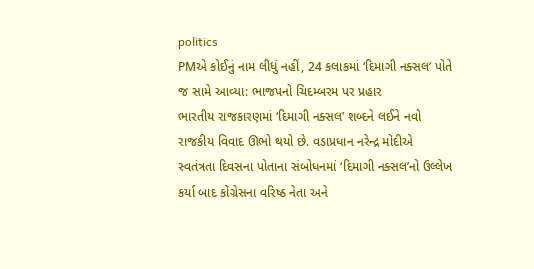politics
PMએ કોઈનું નામ લીધું નહીં, 24 કલાકમાં ‘દિમાગી નક્સલ’ પોતે જ સામે આવ્યા: ભાજપનો ચિદમ્બરમ પર પ્રહાર
ભારતીય રાજકારણમાં ‘દિમાગી નક્સલ’ શબ્દને લઈને નવો રાજકીય વિવાદ ઊભો થયો છે. વડાપ્રધાન નરેન્દ્ર મોદીએ સ્વતંત્રતા દિવસના પોતાના સંબોધનમાં ‘દિમાગી નક્સલ’નો ઉલ્લેખ કર્યા બાદ કોંગ્રેસના વરિષ્ઠ નેતા અને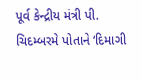પૂર્વ કેન્દ્રીય મંત્રી પી. ચિદમ્બરમે પોતાને ‘દિમાગી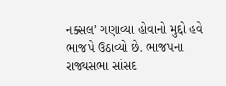નક્સલ’ ગણાવ્યા હોવાનો મુદ્દો હવે ભાજપે ઉઠાવ્યો છે. ભાજપના રાજ્યસભા સાંસદ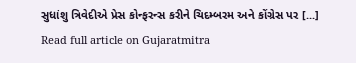સુધાંશુ ત્રિવેદીએ પ્રેસ કોન્ફરન્સ કરીને ચિદમ્બરમ અને કોંગ્રેસ પર [...]
Read full article on Gujaratmitra